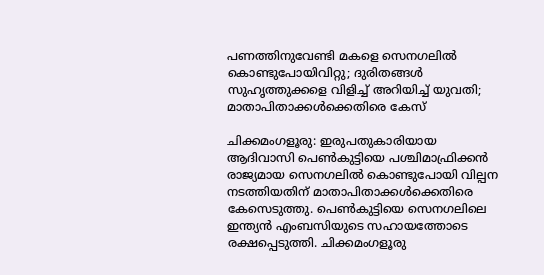പണത്തിനുവേണ്ടി മകളെ സെനഗലിൽ കൊണ്ടുപോയിവിറ്റു; ദുരിതങ്ങൾ സുഹൃത്തുക്കളെ വിളിച്ച് അറിയിച്ച് യുവതി; മാതാപിതാക്കൾക്കെതിരെ കേസ്

ചിക്കമംഗളൂരു: ഇരുപതുകാരിയായ ആദിവാസി പെൺകുട്ടിയെ പശ്ചിമാഫ്രിക്കൻ രാജ്യമായ സെനഗലിൽ കൊണ്ടുപോയി വില്പന നടത്തിയതിന് മാതാപിതാക്കൾക്കെതിരെ കേസെടുത്തു. പെൺകുട്ടിയെ സെനഗലിലെ ഇന്ത്യൻ എംബസിയുടെ സഹായത്തോടെ രക്ഷപ്പെടുത്തി. ചിക്കമംഗളൂരു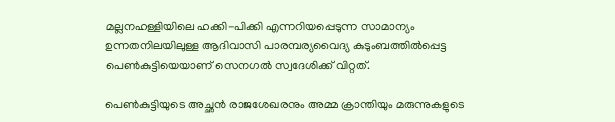മല്ലനഹള്ളിയിലെ ഹക്കി-പിക്കി എന്നറിയപ്പെടുന്ന സാമാന്യം ഉന്നതനിലയിലുള്ള ആദിവാസി പാരമ്പര്യവൈദ്യ കുടുംബത്തിൽപ്പെട്ട പെൺകുട്ടിയെയാണ് സെനഗൽ സ്വദേശിക്ക് വിറ്റത്.

പെൺകുട്ടിയുടെ അച്ഛൻ രാജശേഖരനും അമ്മ ക്രാന്തിയും മരുന്നുകളുടെ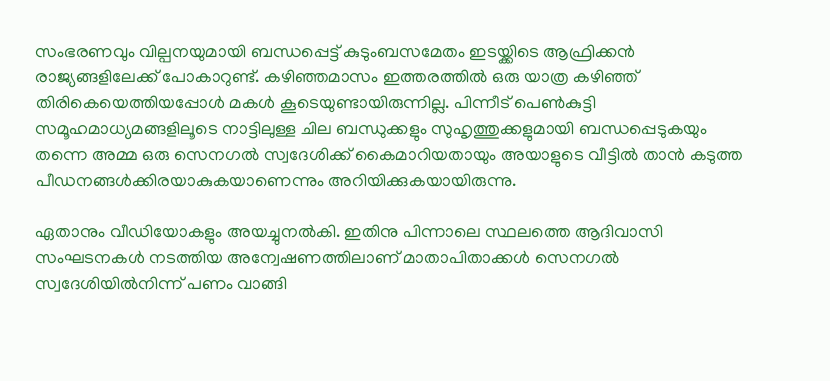സംഭരണവും വില്പനയുമായി ബന്ധപ്പെട്ട് കുടുംബസമേതം ഇടയ്ക്കിടെ ആഫ്രിക്കൻ രാജ്യങ്ങളിലേക്ക് പോകാറുണ്ട്. കഴിഞ്ഞമാസം ഇത്തരത്തിൽ ഒരു യാത്ര കഴിഞ്ഞ് തിരികെയെത്തിയപ്പോൾ മകൾ കൂടെയുണ്ടായിരുന്നില്ല. പിന്നീട് പെൺകുട്ടി സമൂഹമാധ്യമങ്ങളിലൂടെ നാട്ടിലുള്ള ചില ബന്ധുക്കളും സുഹൃത്തുക്കളുമായി ബന്ധപ്പെടുകയും തന്നെ അമ്മ ഒരു സെനഗൽ സ്വദേശിക്ക് കൈമാറിയതായും അയാളുടെ വീട്ടിൽ താൻ കടുത്ത പീഡനങ്ങൾക്കിരയാകുകയാണെന്നും അറിയിക്കുകയായിരുന്നു.

ഏതാനും വീഡിയോകളും അയച്ചുനൽകി. ഇതിനു പിന്നാലെ സ്ഥലത്തെ ആദിവാസി സംഘടനകൾ നടത്തിയ അന്വേഷണത്തിലാണ് മാതാപിതാക്കൾ സെനഗൽ സ്വദേശിയിൽനിന്ന് പണം വാങ്ങി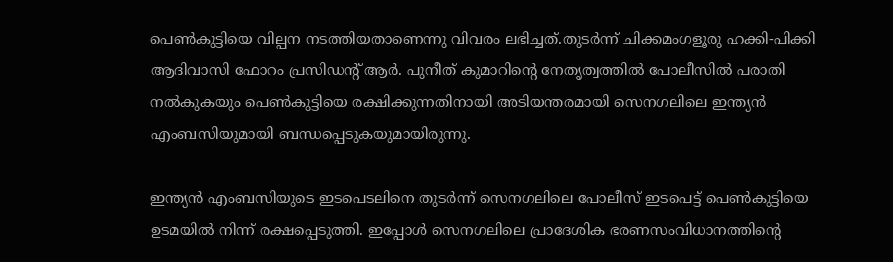പെൺകുട്ടിയെ വില്പന നടത്തിയതാണെന്നു വിവരം ലഭിച്ചത്.തുടർന്ന് ചിക്കമംഗളൂരു ഹക്കി-പിക്കി ആദിവാസി ഫോറം പ്രസിഡന്‍റ് ആർ. പുനീത് കുമാറിന്‍റെ നേതൃത്വത്തിൽ പോലീസിൽ പരാതി നൽകുകയും പെൺകുട്ടിയെ രക്ഷിക്കുന്നതിനായി അടിയന്തരമായി സെനഗലിലെ ഇന്ത്യൻ എംബസിയുമായി ബന്ധപ്പെടുകയുമായിരുന്നു.

ഇന്ത്യൻ എംബസിയുടെ ഇടപെടലിനെ തുടർന്ന് സെനഗലിലെ പോലീസ് ഇടപെട്ട് പെൺകുട്ടിയെ ഉടമയിൽ നിന്ന് രക്ഷപ്പെടുത്തി. ഇപ്പോൾ സെനഗലിലെ പ്രാദേശിക ഭരണസംവിധാനത്തിന്‍റെ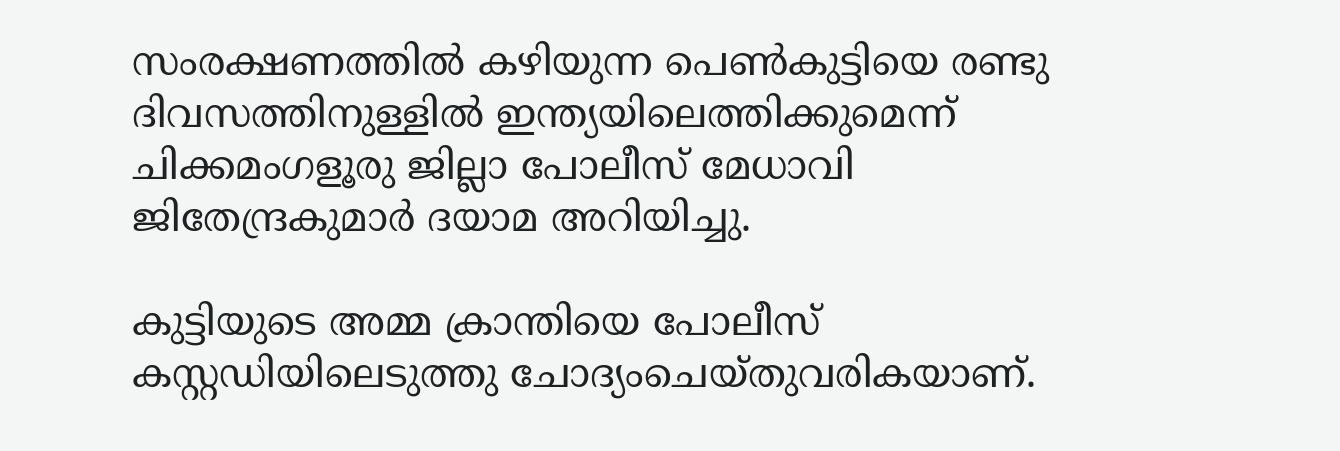സംരക്ഷണത്തിൽ കഴിയുന്ന പെൺകുട്ടിയെ രണ്ടു ദിവസത്തിനുള്ളിൽ ഇന്ത്യയിലെത്തിക്കുമെന്ന് ചിക്കമംഗളൂരു ജില്ലാ പോലീസ് മേധാവി ജിതേന്ദ്രകുമാർ ദയാമ അറിയിച്ചു.

കുട്ടിയുടെ അമ്മ ക്രാന്തിയെ പോലീസ് കസ്റ്റഡിയിലെടുത്തു ചോദ്യംചെയ്തുവരികയാണ്.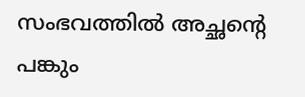സംഭവത്തിൽ അച്ഛന്‍റെ പങ്കും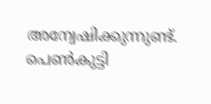അന്വേഷിക്കുന്നുണ്ട്. പെൺകുട്ടി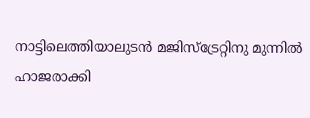നാട്ടിലെത്തിയാലുടൻ മജിസ്ട്രേറ്റിനു മുന്നിൽ ഹാജരാക്കി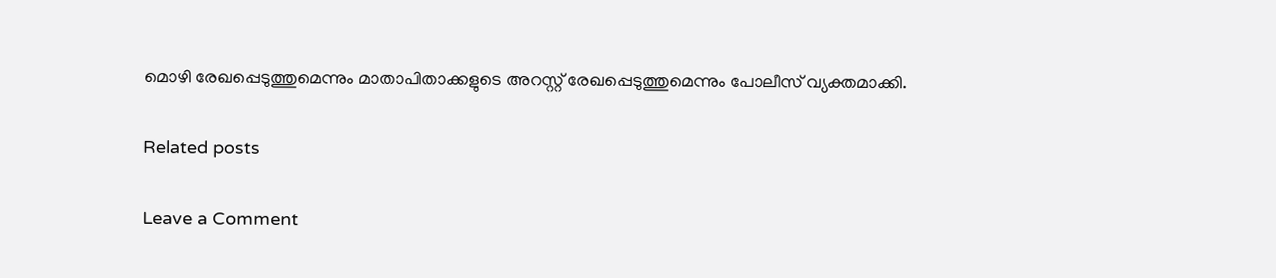മൊഴി രേഖപ്പെടുത്തുമെന്നും മാതാപിതാക്കളുടെ അറസ്റ്റ് രേഖപ്പെടുത്തുമെന്നും പോലീസ് വ്യക്തമാക്കി.

Related posts

Leave a Comment